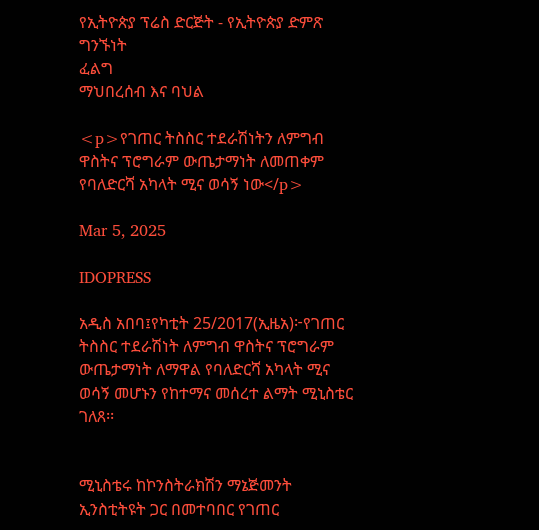የኢትዮጵያ ፕሬስ ድርጅት - የኢትዮጵያ ድምጽ
ግንኙነት
ፈልግ
ማህበረሰብ እና ባህል

<p>የገጠር ትስስር ተደራሽነትን ለምግብ ዋስትና ፕሮግራም ውጤታማነት ለመጠቀም የባለድርሻ አካላት ሚና ወሳኝ ነው</p>

Mar 5, 2025

IDOPRESS

አዲስ አበባ፤የካቲት 25/2017(ኢዜአ)፦የገጠር ትስስር ተደራሽነት ለምግብ ዋስትና ፕሮግራም ውጤታማነት ለማዋል የባለድርሻ አካላት ሚና ወሳኝ መሆኑን የከተማና መሰረተ ልማት ሚኒስቴር ገለጸ፡፡


ሚኒስቴሩ ከኮንስትራክሽን ማኔጅመንት ኢንስቲትዩት ጋር በመተባበር የገጠር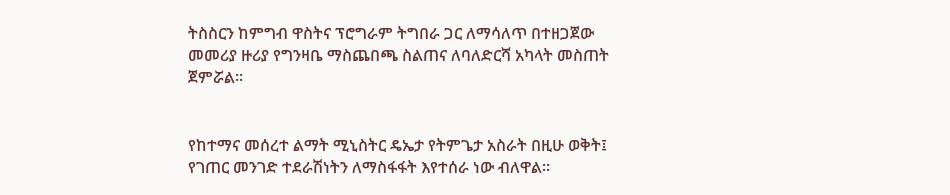ትስስርን ከምግብ ዋስትና ፕሮግራም ትግበራ ጋር ለማሳለጥ በተዘጋጀው መመሪያ ዙሪያ የግንዛቤ ማስጨበጫ ስልጠና ለባለድርሻ አካላት መስጠት ጀምሯል፡፡


የከተማና መሰረተ ልማት ሚኒስትር ዴኤታ የትምጌታ አስራት በዚሁ ወቅት፤ የገጠር መንገድ ተደራሽነትን ለማስፋፋት እየተሰራ ነው ብለዋል፡፡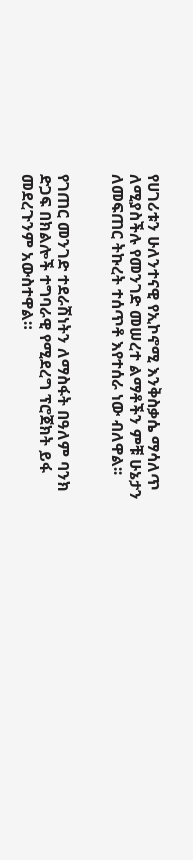የሀገሪቱን ሁለንተናዊ የኢኮኖሚ እንቅስቃሴ ማሳለጥ ለሚያስችሉ የመንገድ መሠረተ ልማቶችን ምቹ ሁኔታን ለመፍጠር ትኩረት ተሰጥቶ እየተሰራ ነው ብለዋል፡፡


የገጠር መንገድ ተደራሽነትን ለማስፋት በዓለም ባንክ ድጋፍ በክልሎች ተግባራዊ የሚደረግ ፕሮጀክት ይፋ መደረጉንም አውስተዋል።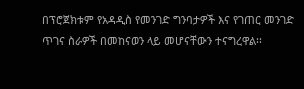በፕሮጀክቱም የአዳዲስ የመንገድ ግንባታዎች እና የገጠር መንገድ ጥገና ስራዎች በመከናወን ላይ መሆናቸውን ተናግረዋል፡፡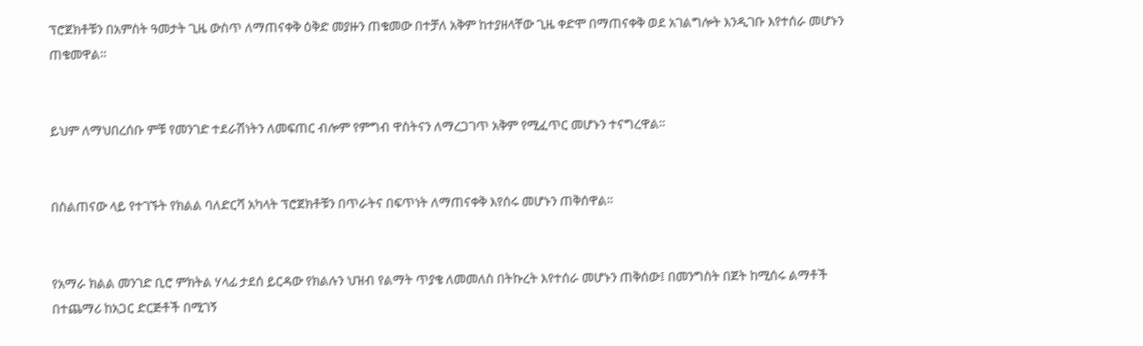ፕሮጀክቶቹን በአምስት ዓመታት ጊዜ ውስጥ ለማጠናቀቅ ዕቅድ መያዙን ጠቁመው በተቻለ አቅም ከተያዘላቸው ጊዜ ቀድሞ በማጠናቀቅ ወደ አገልግሎት እንዲገቡ እየተሰራ መሆኑን ጠቁመዋል።


ይህም ለማህበረሰቡ ምቹ የመንገድ ተደራሽነትን ለመፍጠር ብሎም የምግብ ዋስትናን ለማረጋገጥ አቅም የሚፈጥር መሆኑን ተናግረዋል፡፡


በስልጠናው ላይ የተገኙት የክልል ባለድርሻ አካላት ፕሮጀክቶቹን በጥራትና በፍጥነት ለማጠናቀቅ እየሰሩ መሆኑን ጠቅሰዋል፡፡


የአማራ ክልል መንገድ ቢሮ ምክትል ሃላፊ ታደሰ ይርዳው የክልሉን ህዝብ የልማት ጥያቄ ለመመለስ በትኩረት እየተሰራ መሆኑን ጠቅሰው፤ በመንግስት በጀት ከሚሰሩ ልማቶች በተጨማሪ ከአጋር ድርጅቶች በሚገኝ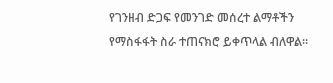የገንዘብ ድጋፍ የመንገድ መሰረተ ልማቶችን የማስፋፋት ስራ ተጠናክሮ ይቀጥላል ብለዋል።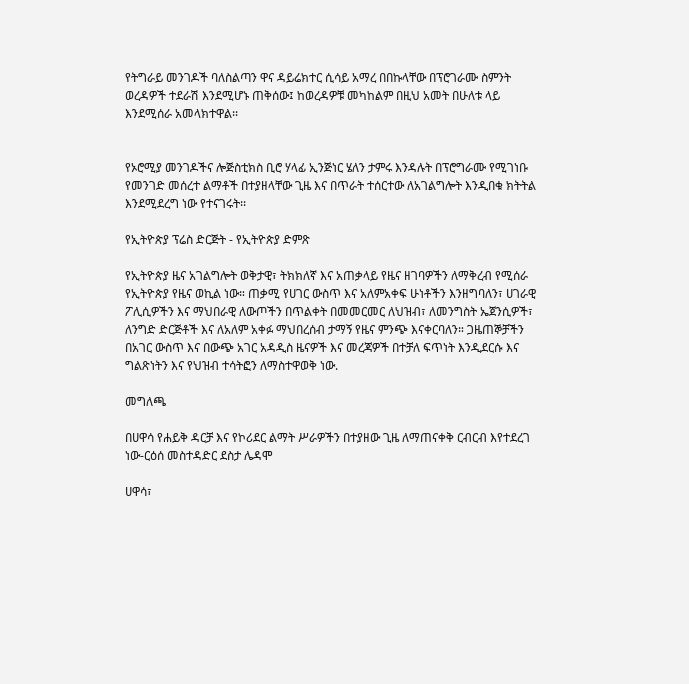የትግራይ መንገዶች ባለስልጣን ዋና ዳይሬክተር ሲሳይ አማረ በበኩላቸው በፕሮገራሙ ስምንት ወረዳዎች ተደራሽ እንደሚሆኑ ጠቅሰው፤ ከወረዳዎቹ መካከልም በዚህ አመት በሁለቱ ላይ እንደሚሰራ አመላክተዋል፡፡


የኦሮሚያ መንገዶችና ሎጅስቲክስ ቢሮ ሃላፊ ኢንጅነር ሄለን ታምሩ እንዳሉት በፕሮግራሙ የሚገነቡ የመንገድ መሰረተ ልማቶች በተያዘላቸው ጊዜ እና በጥራት ተሰርተው ለአገልግሎት እንዲበቁ ክትትል እንደሚደረግ ነው የተናገሩት፡፡

የኢትዮጵያ ፕሬስ ድርጅት - የኢትዮጵያ ድምጽ

የኢትዮጵያ ዜና አገልግሎት ወቅታዊ፣ ትክክለኛ እና አጠቃላይ የዜና ዘገባዎችን ለማቅረብ የሚሰራ የኢትዮጵያ የዜና ወኪል ነው። ጠቃሚ የሀገር ውስጥ እና አለምአቀፍ ሁነቶችን እንዘግባለን፣ ሀገራዊ ፖሊሲዎችን እና ማህበራዊ ለውጦችን በጥልቀት በመመርመር ለህዝብ፣ ለመንግስት ኤጀንሲዎች፣ ለንግድ ድርጅቶች እና ለአለም አቀፉ ማህበረሰብ ታማኝ የዜና ምንጭ እናቀርባለን። ጋዜጠኞቻችን በአገር ውስጥ እና በውጭ አገር አዳዲስ ዜናዎች እና መረጃዎች በተቻለ ፍጥነት እንዲደርሱ እና ግልጽነትን እና የህዝብ ተሳትፎን ለማስተዋወቅ ነው.

መግለጫ

በሀዋሳ የሐይቅ ዳርቻ እና የኮሪደር ልማት ሥራዎችን በተያዘው ጊዜ ለማጠናቀቅ ርብርብ እየተደረገ ነው-ርዕሰ መስተዳድር ደስታ ሌዳሞ

ሀዋሳ፣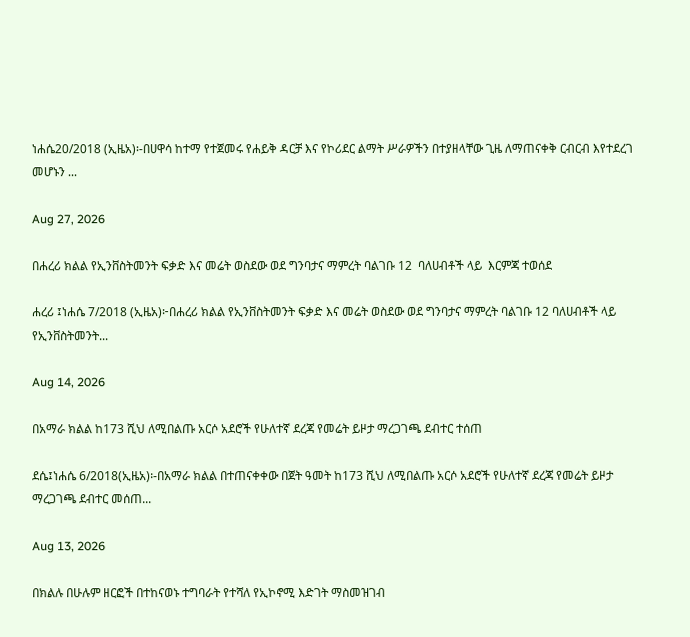ነሐሴ20/2018 (ኢዜአ)፡-በሀዋሳ ከተማ የተጀመሩ የሐይቅ ዳርቻ እና የኮሪደር ልማት ሥራዎችን በተያዘላቸው ጊዜ ለማጠናቀቅ ርብርብ እየተደረገ መሆኑን ...

Aug 27, 2026

በሐረሪ ክልል የኢንቨስትመንት ፍቃድ እና መሬት ወስደው ወደ ግንባታና ማምረት ባልገቡ 12  ባለሀብቶች ላይ  እርምጃ ተወሰደ

ሐረሪ ፤ነሐሴ 7/2018 (ኢዜአ)፦በሐረሪ ክልል የኢንቨስትመንት ፍቃድ እና መሬት ወስደው ወደ ግንባታና ማምረት ባልገቡ 12 ባለሀብቶች ላይ የኢንቨስትመንት...

Aug 14, 2026

በአማራ ክልል ከ173 ሺህ ለሚበልጡ አርሶ አደሮች የሁለተኛ ደረጃ የመሬት ይዞታ ማረጋገጫ ደብተር ተሰጠ

ደሴ፤ነሐሴ 6/2018(ኢዜአ)፡-በአማራ ክልል በተጠናቀቀው በጀት ዓመት ከ173 ሺህ ለሚበልጡ አርሶ አደሮች የሁለተኛ ደረጃ የመሬት ይዞታ ማረጋገጫ ደብተር መሰጠ...

Aug 13, 2026

በክልሉ በሁሉም ዘርፎች በተከናወኑ ተግባራት የተሻለ የኢኮኖሚ እድገት ማስመዝገብ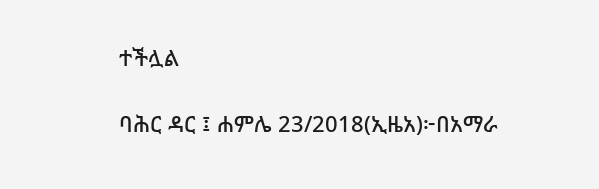ተችሏል

ባሕር ዳር ፤ ሐምሌ 23/2018(ኢዜአ)፦በአማራ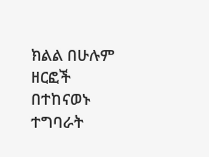ክልል በሁሉም ዘርፎች በተከናወኑ ተግባራት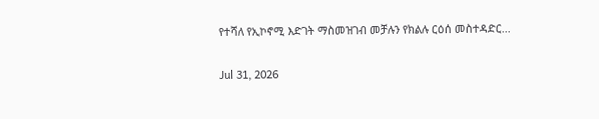የተሻለ የኢኮኖሚ እድገት ማስመዝገብ መቻሉን የክልሉ ርዕሰ መስተዳድር...

Jul 31, 2026